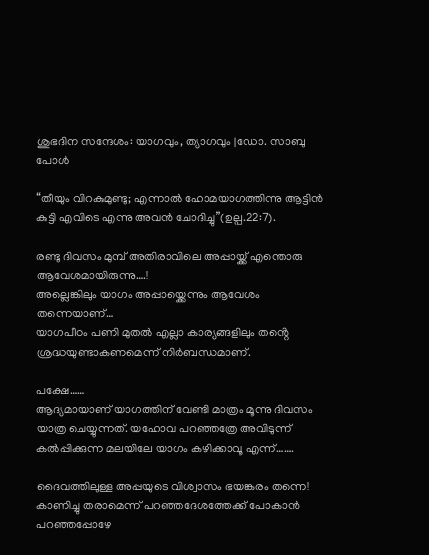ശുഭദിന സന്ദേശം: യാഗവും, ത്യാഗവും |ഡോ. സാബു പോൾ

“തീയും വിറകുമുണ്ടു; എന്നാൽ ഹോമയാഗത്തിന്നു ആട്ടിൻ കുട്ടി എവിടെ എന്നു അവൻ ചോദിച്ചു”(ഉല്പ.22:7).

രണ്ടു ദിവസം മുമ്പ് അതിരാവിലെ അപ്പായ്ക്ക് എന്തൊരു ആവേശമായിരുന്നു….!
അല്ലെങ്കിലും യാഗം അപ്പായ്ക്കെന്നും ആവേശം തന്നെയാണ്…
യാഗപീഠം പണി മുതൽ എല്ലാ കാര്യങ്ങളിലും തൻ്റെ ശ്രദ്ധയുണ്ടാകണമെന്ന് നിർബന്ധമാണ്.

പക്ഷേ……
ആദ്യമായാണ് യാഗത്തിന് വേണ്ടി മാത്രം മൂന്നു ദിവസം യാത്ര ചെയ്യുന്നത്. യഹോവ പറഞ്ഞത്രേ അവിടുന്ന് കൽപ്പിക്കുന്ന മലയിലേ യാഗം കഴിക്കാവൂ എന്ന്…….

ദൈവത്തിലുള്ള അപ്പയുടെ വിശ്വാസം ഭയങ്കരം തന്നെ!
കാണിച്ചു തരാമെന്ന് പറഞ്ഞദേശത്തേക്ക് പോകാൻ പറഞ്ഞപ്പോഴേ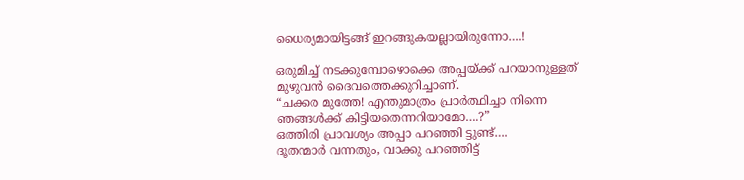ധൈര്യമായിട്ടങ്ങ് ഇറങ്ങുകയല്ലായിരുന്നോ….!

ഒരുമിച്ച് നടക്കുമ്പോഴൊക്കെ അപ്പയ്ക്ക് പറയാനുള്ളത് മുഴുവൻ ദൈവത്തെക്കുറിച്ചാണ്.
“ചക്കര മുത്തേ! എന്തുമാത്രം പ്രാർത്ഥിച്ചാ നിന്നെ ഞങ്ങൾക്ക് കിട്ടിയതെന്നറിയാമോ….?”
ഒത്തിരി പ്രാവശ്യം അപ്പാ പറഞ്ഞി ട്ടുണ്ട്….
ദൂതന്മാർ വന്നതും, വാക്കു പറഞ്ഞിട്ട്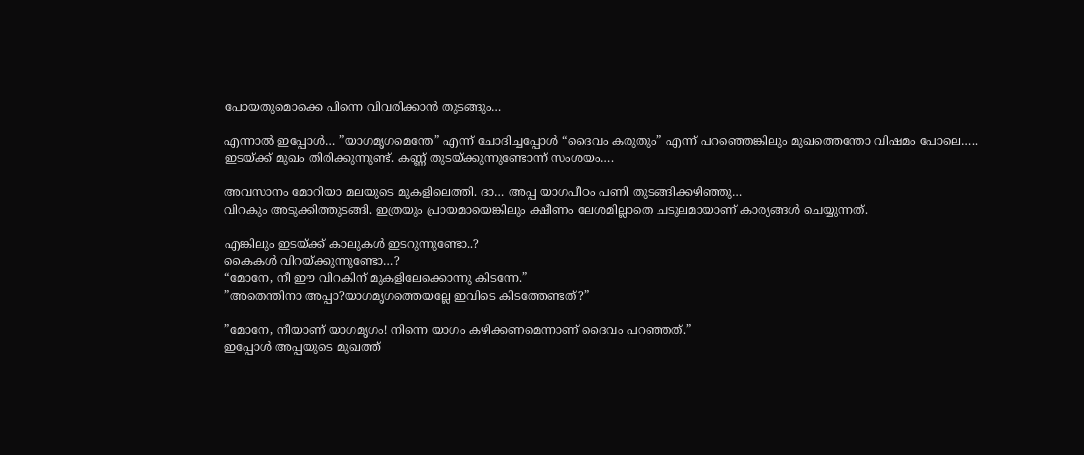പോയതുമൊക്കെ പിന്നെ വിവരിക്കാൻ തുടങ്ങും…

എന്നാൽ ഇപ്പോൾ… ”യാഗമൃഗമെന്തേ” എന്ന് ചോദിച്ചപ്പോൾ “ദൈവം കരുതും” എന്ന് പറഞ്ഞെങ്കിലും മുഖത്തെന്തോ വിഷമം പോലെ…..
ഇടയ്ക്ക് മുഖം തിരിക്കുന്നുണ്ട്. കണ്ണ് തുടയ്ക്കുന്നുണ്ടോന്ന് സംശയം….

അവസാനം മോറിയാ മലയുടെ മുകളിലെത്തി. ദാ… അപ്പ യാഗപീഠം പണി തുടങ്ങിക്കഴിഞ്ഞു…
വിറകും അടുക്കിത്തുടങ്ങി. ഇത്രയും പ്രായമായെങ്കിലും ക്ഷീണം ലേശമില്ലാതെ ചടുലമായാണ് കാര്യങ്ങൾ ചെയ്യുന്നത്.

എങ്കിലും ഇടയ്ക്ക് കാലുകൾ ഇടറുന്നുണ്ടോ..?
കൈകൾ വിറയ്ക്കുന്നുണ്ടോ…?
“മോനേ, നീ ഈ വിറകിന് മുകളിലേക്കൊന്നു കിടന്നേ.”
”അതെന്തിനാ അപ്പാ?യാഗമൃഗത്തെയല്ലേ ഇവിടെ കിടത്തേണ്ടത്?”

”മോനേ, നീയാണ് യാഗമൃഗം! നിന്നെ യാഗം കഴിക്കണമെന്നാണ് ദൈവം പറഞ്ഞത്.”
ഇപ്പോൾ അപ്പയുടെ മുഖത്ത്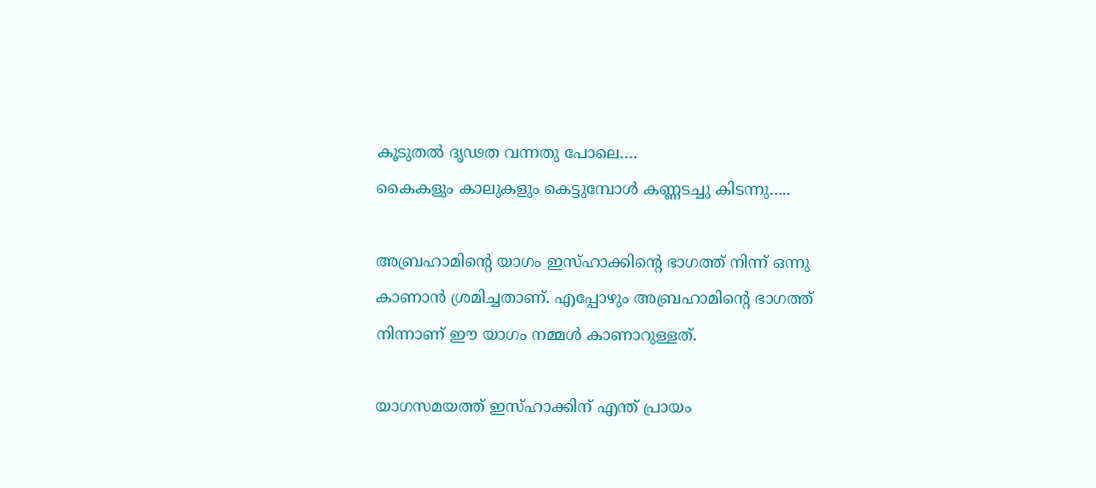കൂടുതൽ ദൃഢത വന്നതു പോലെ….
കൈകളും കാലുകളും കെട്ടുമ്പോൾ കണ്ണടച്ചു കിടന്നു…..

അബ്രഹാമിൻ്റെ യാഗം ഇസ്ഹാക്കിൻ്റെ ഭാഗത്ത് നിന്ന് ഒന്നു കാണാൻ ശ്രമിച്ചതാണ്. എപ്പോഴും അബ്രഹാമിൻ്റെ ഭാഗത്ത് നിന്നാണ് ഈ യാഗം നമ്മൾ കാണാറുള്ളത്.

യാഗസമയത്ത് ഇസ്ഹാക്കിന് എന്ത് പ്രായം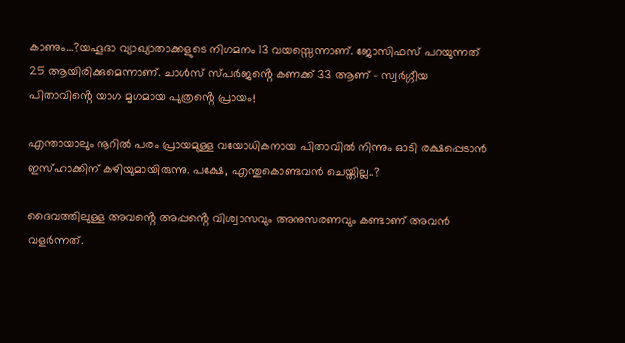കാണും…?യഹൂദാ വ്യാഖ്യാതാക്കളുടെ നിഗമനം 13 വയസ്സെന്നാണ്. ജോസിഫസ് പറയുന്നത് 25 ആയിരിക്കുമെന്നാണ്. ചാൾസ് സ്പർജൻ്റെ കണക്ക് 33 ആണ് – സ്വർഗ്ഗീയ പിതാവിൻ്റെ യാഗ മൃഗമായ പുത്രൻ്റെ പ്രായം!

എന്തായാലും നൂറിൽ പരം പ്രായമുള്ള വയോധികനായ പിതാവിൽ നിന്നും ഓടി രക്ഷപ്പെടാൻ ഇസ്ഹാക്കിന് കഴിയുമായിരുന്നു. പക്ഷേ, എന്തുകൊണ്ടവൻ ചെയ്തില്ല..?

ദൈവത്തിലുള്ള അവൻ്റെ അപ്പൻ്റെ വിശ്വാസവും അനുസരണവും കണ്ടാണ് അവൻ വളർന്നത്.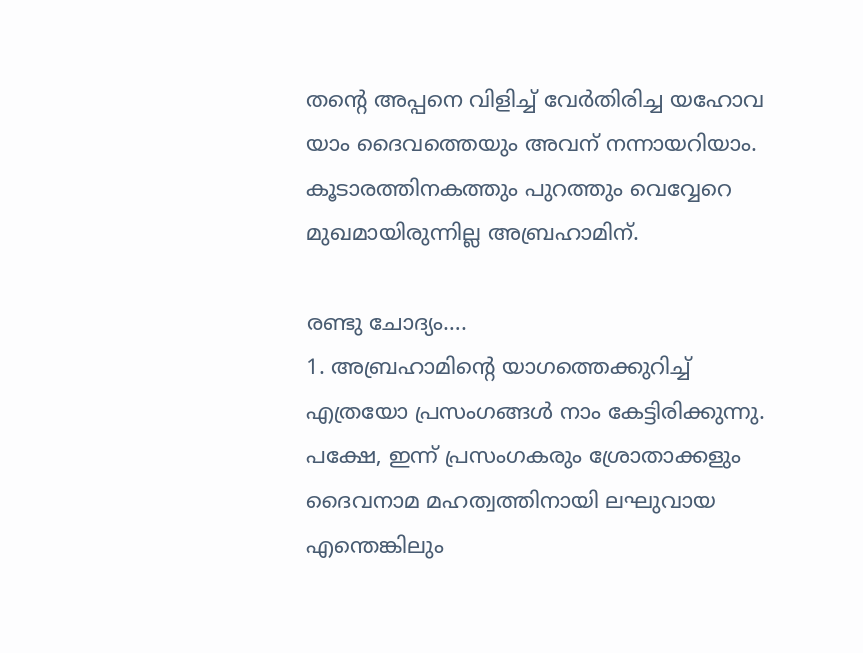തൻ്റെ അപ്പനെ വിളിച്ച് വേർതിരിച്ച യഹോവ യാം ദൈവത്തെയും അവന് നന്നായറിയാം.
കൂടാരത്തിനകത്തും പുറത്തും വെവ്വേറെ മുഖമായിരുന്നില്ല അബ്രഹാമിന്.

രണ്ടു ചോദ്യം….
1. അബ്രഹാമിൻ്റെ യാഗത്തെക്കുറിച്ച് എത്രയോ പ്രസംഗങ്ങൾ നാം കേട്ടിരിക്കുന്നു. പക്ഷേ, ഇന്ന് പ്രസംഗകരും ശ്രോതാക്കളും ദൈവനാമ മഹത്വത്തിനായി ലഘുവായ എന്തെങ്കിലും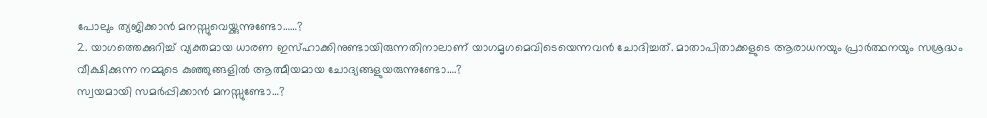പോലും ത്യജിക്കാൻ മനസ്സുവെയ്ക്കുന്നുണ്ടോ……?
2. യാഗത്തെക്കുറിച്ച് വ്യക്തമായ ധാരണ ഇസ്ഹാക്കിനുണ്ടായിരുന്നതിനാലാണ് യാഗമൃഗമെവിടെയെന്നവൻ ചോദിച്ചത്. മാതാപിതാക്കളുടെ ആരാധനയും പ്രാർത്ഥനയും സശ്രദ്ധം വീക്ഷിക്കുന്ന നമ്മുടെ കുഞ്ഞുങ്ങളിൽ ആത്മീയമായ ചോദ്യങ്ങളുയരുന്നുണ്ടോ….?
സ്വയമായി സമർപ്പിക്കാൻ മനസ്സുണ്ടോ…?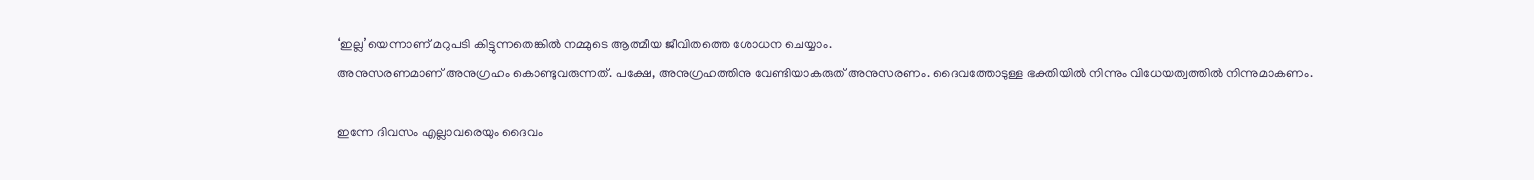‘ഇല്ല’യെന്നാണ് മറുപടി കിട്ടുന്നതെങ്കിൽ നമ്മുടെ ആത്മീയ ജീവിതത്തെ ശോധന ചെയ്യാം.
അനുസരണമാണ് അനുഗ്രഹം കൊണ്ടുവരുന്നത്. പക്ഷേ, അനുഗ്രഹത്തിനു വേണ്ടിയാകരുത് അനുസരണം. ദൈവത്തോടുള്ള ഭക്തിയിൽ നിന്നും വിധേയത്വത്തിൽ നിന്നുമാകണം.

ഇന്നേ ദിവസം എല്ലാവരെയും ദൈവം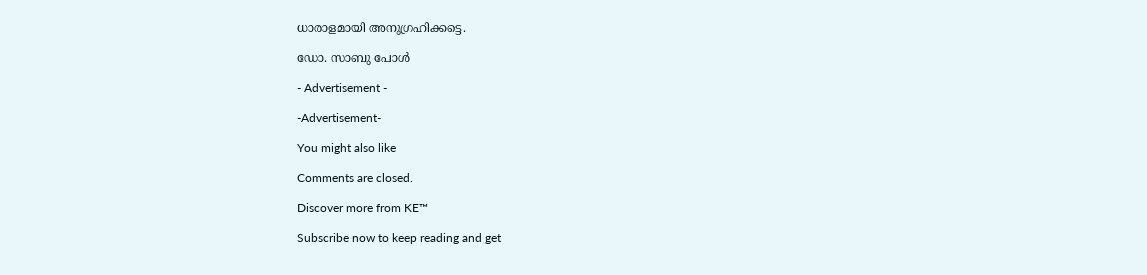ധാരാളമായി അനുഗ്രഹിക്കട്ടെ.

ഡോ. സാബു പോൾ

- Advertisement -

-Advertisement-

You might also like

Comments are closed.

Discover more from KE™

Subscribe now to keep reading and get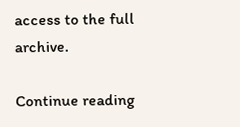access to the full archive.

Continue reading